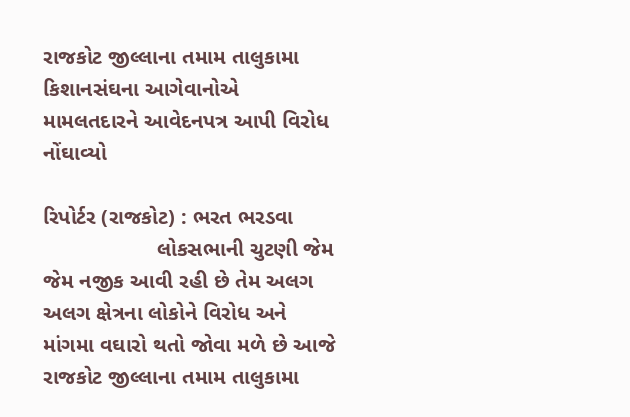રાજકોટ જીલ્લાના તમામ તાલુકામા કિશાનસંઘના આગેવાનોએ મામલતદારને આવેદનપત્ર આપી વિરોધ નોંઘાવ્યો

રિપોર્ટર (રાજકોટ) : ભરત ભરડવા
                   લોકસભાની ચુટણી જેમ જેમ નજીક આવી રહી છે તેમ અલગ અલગ ક્ષેત્રના લોકોને વિરોધ અને માંગમા વઘારો થતો જોવા મળે છે આજે રાજકોટ જીલ્લાના તમામ તાલુકામા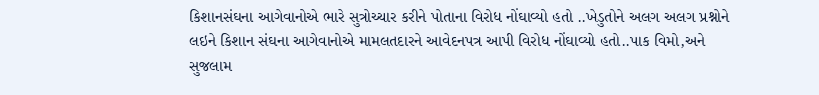કિશાનસંઘના આગેવાનોએ ભારે સુત્રોચ્ચાર કરીને પોતાના વિરોધ નોંઘાવ્યો હતો ..ખેડુતોને અલગ અલગ પ્રશ્નોને લઇને કિશાન સંઘના આગેવાનોએ મામલતદારને આવેદનપત્ર આપી વિરોધ નોંઘાવ્યો હતો..પાક વિમો,અને સુજલામ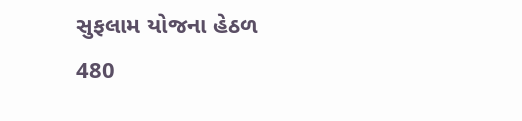સુફલામ યોજના હેઠળ 480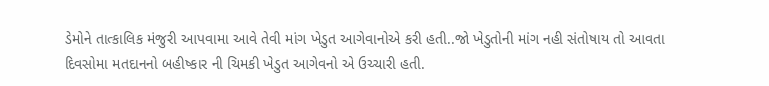ડેમોને તાત્કાલિક મંજુરી આપવામા આવે તેવી માંગ ખેડુત આગેવાનોએ કરી હતી..જો ખેડુતોની માંગ નહી સંતોષાય તો આવતા દિવસોમા મતદાનનો બહીષ્કાર ની ચિમકી ખેડુત આગેવનો એ ઉચ્ચારી હતી.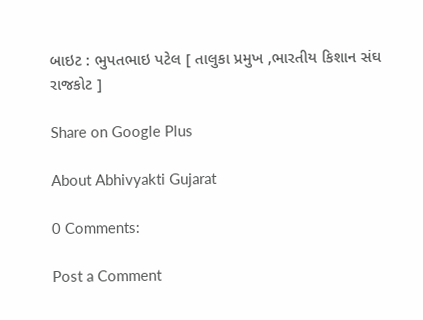બાઇટ : ભુપતભાઇ પટેલ [ તાલુકા પ્રમુખ ,ભારતીય કિશાન સંઘ રાજકોટ ]

Share on Google Plus

About Abhivyakti Gujarat

0 Comments:

Post a Comment